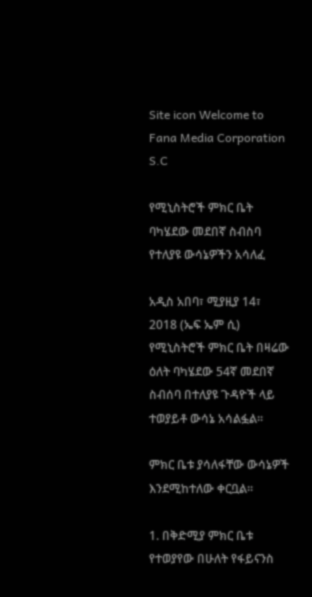Site icon Welcome to Fana Media Corporation S.C

የሚኒስትሮች ምክር ቤት ባካሄደው መደበኛ ስብስባ የተለያዩ ውሳኔዎችን አሳለፈ

አዲስ አበባ፣ ሚያዚያ 14፣ 2018 (ኤፍ ኤም ሲ) የሚኒስትሮች ምክር ቤት በዛሬው ዕለት ባካሄደው 54ኛ መደበኛ ስብሰባ በተለያዩ ጉዳዮች ላይ ተወያይቶ ውሳኔ አሳልፏል፡፡

ምክር ቤቱ ያሳለፋቸው ውሳኔዎች እንደሚከተለው ቀርቧል።

1. በቅድሚያ ምክር ቤቱ የተወያየው በሁለት የፋይናንስ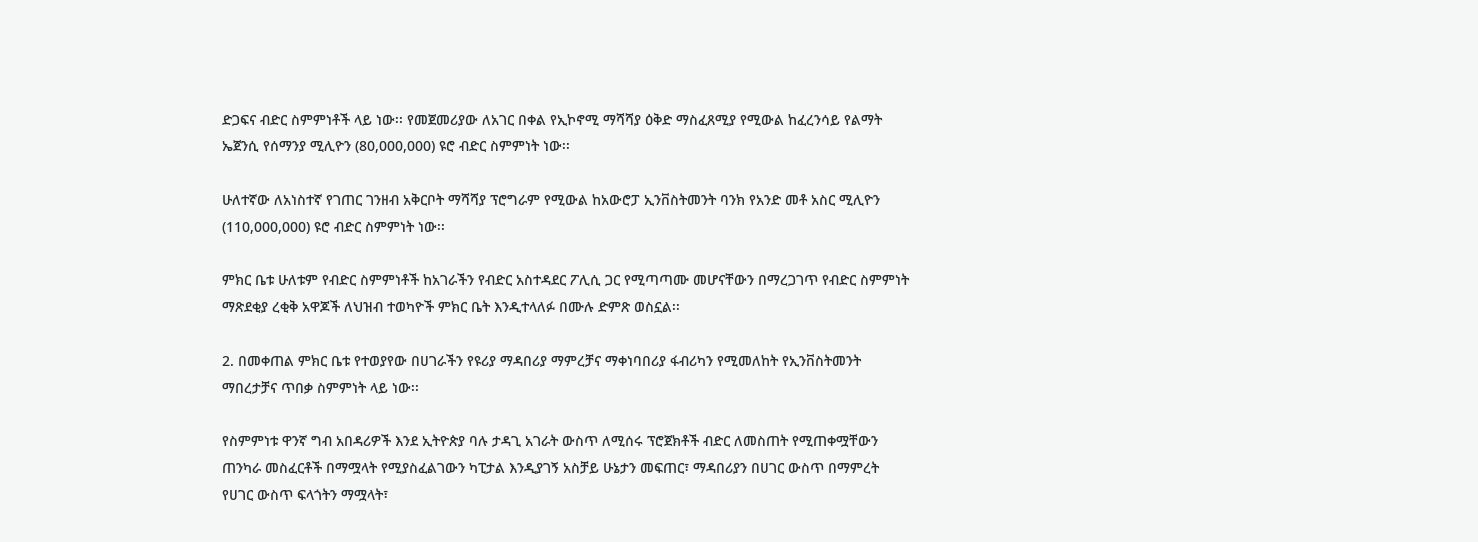ድጋፍና ብድር ስምምነቶች ላይ ነው፡፡ የመጀመሪያው ለአገር በቀል የኢኮኖሚ ማሻሻያ ዕቅድ ማስፈጸሚያ የሚውል ከፈረንሳይ የልማት ኤጀንሲ የሰማንያ ሚሊዮን (80,000,000) ዩሮ ብድር ስምምነት ነው፡፡

ሁለተኛው ለአነስተኛ የገጠር ገንዘብ አቅርቦት ማሻሻያ ፕሮግራም የሚውል ከአውሮፓ ኢንቨስትመንት ባንክ የአንድ መቶ አስር ሚሊዮን (110,000,000) ዩሮ ብድር ስምምነት ነው፡፡

ምክር ቤቱ ሁለቱም የብድር ስምምነቶች ከአገራችን የብድር አስተዳደር ፖሊሲ ጋር የሚጣጣሙ መሆናቸውን በማረጋገጥ የብድር ስምምነት ማጽደቂያ ረቂቅ አዋጆች ለህዝብ ተወካዮች ምክር ቤት እንዲተላለፉ በሙሉ ድምጽ ወስኗል፡፡

2. በመቀጠል ምክር ቤቱ የተወያየው በሀገራችን የዩሪያ ማዳበሪያ ማምረቻና ማቀነባበሪያ ፋብሪካን የሚመለከት የኢንቨስትመንት ማበረታቻና ጥበቃ ስምምነት ላይ ነው፡፡

የስምምነቱ ዋንኛ ግብ አበዳሪዎች እንደ ኢትዮጵያ ባሉ ታዳጊ አገራት ውስጥ ለሚሰሩ ፕሮጀክቶች ብድር ለመስጠት የሚጠቀሟቸውን ጠንካራ መስፈርቶች በማሟላት የሚያስፈልገውን ካፒታል እንዲያገኝ አስቻይ ሁኔታን መፍጠር፣ ማዳበሪያን በሀገር ውስጥ በማምረት የሀገር ውስጥ ፍላጎትን ማሟላት፣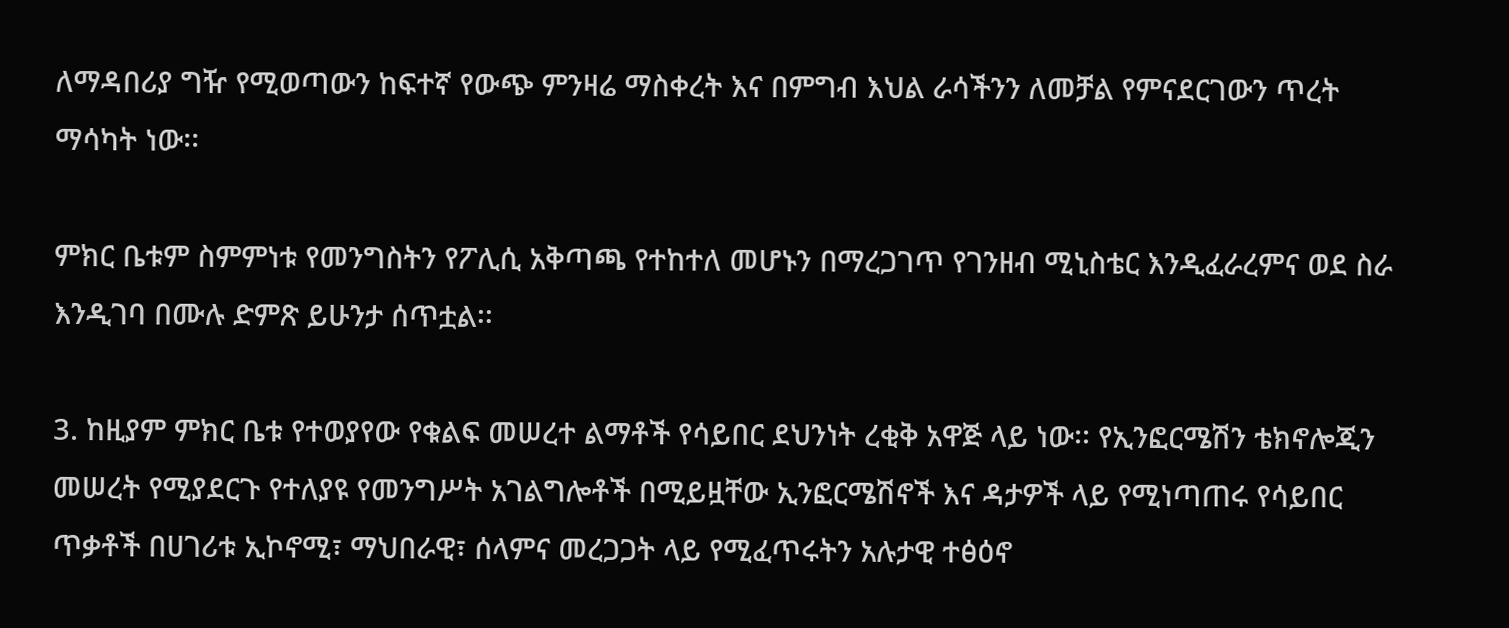ለማዳበሪያ ግዥ የሚወጣውን ከፍተኛ የውጭ ምንዛሬ ማስቀረት እና በምግብ እህል ራሳችንን ለመቻል የምናደርገውን ጥረት ማሳካት ነው፡፡

ምክር ቤቱም ስምምነቱ የመንግስትን የፖሊሲ አቅጣጫ የተከተለ መሆኑን በማረጋገጥ የገንዘብ ሚኒስቴር እንዲፈራረምና ወደ ስራ እንዲገባ በሙሉ ድምጽ ይሁንታ ሰጥቷል፡፡

3. ከዚያም ምክር ቤቱ የተወያየው የቁልፍ መሠረተ ልማቶች የሳይበር ደህንነት ረቂቅ አዋጅ ላይ ነው፡፡ የኢንፎርሜሽን ቴክኖሎጂን መሠረት የሚያደርጉ የተለያዩ የመንግሥት አገልግሎቶች በሚይዟቸው ኢንፎርሜሽኖች እና ዳታዎች ላይ የሚነጣጠሩ የሳይበር ጥቃቶች በሀገሪቱ ኢኮኖሚ፣ ማህበራዊ፣ ሰላምና መረጋጋት ላይ የሚፈጥሩትን አሉታዊ ተፅዕኖ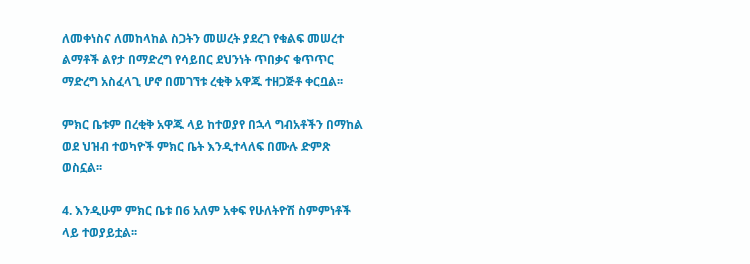ለመቀነስና ለመከላከል ስጋትን መሠረት ያደረገ የቁልፍ መሠረተ ልማቶች ልየታ በማድረግ የሳይበር ደህንነት ጥበቃና ቁጥጥር ማድረግ አስፈላጊ ሆኖ በመገኘቱ ረቂቅ አዋጁ ተዘጋጅቶ ቀርቧል፡፡

ምክር ቤቱም በረቂቅ አዋጁ ላይ ከተወያየ በኋላ ግብአቶችን በማከል ወደ ህዝብ ተወካዮች ምክር ቤት እንዲተላለፍ በሙሉ ድምጽ ወስኗል፡፡

4. እንዲሁም ምክር ቤቱ በ6 አለም አቀፍ የሁለትዮሽ ስምምነቶች ላይ ተወያይቷል፡፡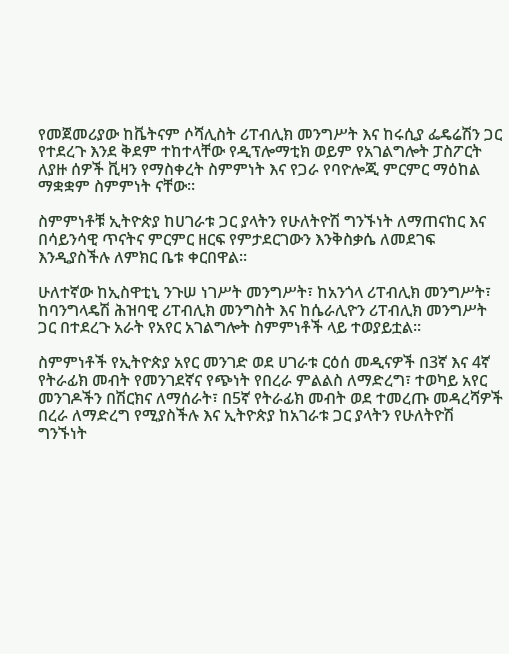የመጀመሪያው ከቬትናም ሶሻሊስት ሪፐብሊክ መንግሥት እና ከሩሲያ ፌዴሬሽን ጋር የተደረጉ እንደ ቅደም ተከተላቸው የዲፕሎማቲክ ወይም የአገልግሎት ፓስፖርት ለያዙ ሰዎች ቪዛን የማስቀረት ስምምነት እና የጋራ የባዮሎጂ ምርምር ማዕከል ማቋቋም ስምምነት ናቸው፡፡

ስምምነቶቹ ኢትዮጵያ ከሀገራቱ ጋር ያላትን የሁለትዮሽ ግንኙነት ለማጠናከር እና በሳይንሳዊ ጥናትና ምርምር ዘርፍ የምታደርገውን እንቅስቃሴ ለመደገፍ እንዲያስችሉ ለምክር ቤቱ ቀርበዋል፡፡

ሁለተኛው ከኢስዋቲኒ ንጉሠ ነገሥት መንግሥት፣ ከአንጎላ ሪፐብሊክ መንግሥት፣ ከባንግላዴሽ ሕዝባዊ ሪፐብሊክ መንግስት እና ከሴራሊዮን ሪፐብሊክ መንግሥት ጋር በተደረጉ አራት የአየር አገልግሎት ስምምነቶች ላይ ተወያይቷል፡፡

ስምምነቶች የኢትዮጵያ አየር መንገድ ወደ ሀገራቱ ርዕሰ መዲናዎች በ3ኛ እና 4ኛ የትራፊክ መብት የመንገደኛና የጭነት የበረራ ምልልስ ለማድረግ፣ ተወካይ አየር መንገዶችን በሽርክና ለማሰራት፣ በ5ኛ የትራፊክ መብት ወደ ተመረጡ መዳረሻዎች በረራ ለማድረግ የሚያስችሉ እና ኢትዮጵያ ከአገራቱ ጋር ያላትን የሁለትዮሽ ግንኙነት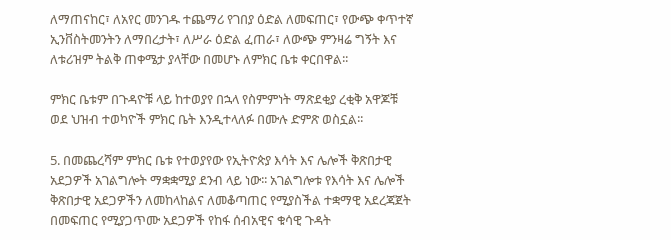ለማጠናከር፣ ለአየር መንገዱ ተጨማሪ የገበያ ዕድል ለመፍጠር፣ የውጭ ቀጥተኛ ኢንቨስትመንትን ለማበረታት፣ ለሥራ ዕድል ፈጠራ፣ ለውጭ ምንዛሬ ግኝት እና ለቱሪዝም ትልቅ ጠቀሜታ ያላቸው በመሆኑ ለምክር ቤቱ ቀርበዋል፡፡

ምክር ቤቱም በጉዳዮቹ ላይ ከተወያየ በኋላ የስምምነት ማጽደቂያ ረቂቅ አዋጆቹ ወደ ህዝብ ተወካዮች ምክር ቤት እንዲተላለፉ በሙሉ ድምጽ ወስኗል፡፡

5. በመጨረሻም ምክር ቤቱ የተወያየው የኢትዮጵያ እሳት እና ሌሎች ቅጽበታዊ አደጋዎች አገልግሎት ማቋቋሚያ ደንብ ላይ ነው፡፡ አገልግሎቱ የእሳት እና ሌሎች ቅጽበታዊ አደጋዎችን ለመከላከልና ለመቆጣጠር የሚያስችል ተቋማዊ አደረጃጀት በመፍጠር የሚያጋጥሙ አደጋዎች የከፋ ሰብአዊና ቁሳዊ ጉዳት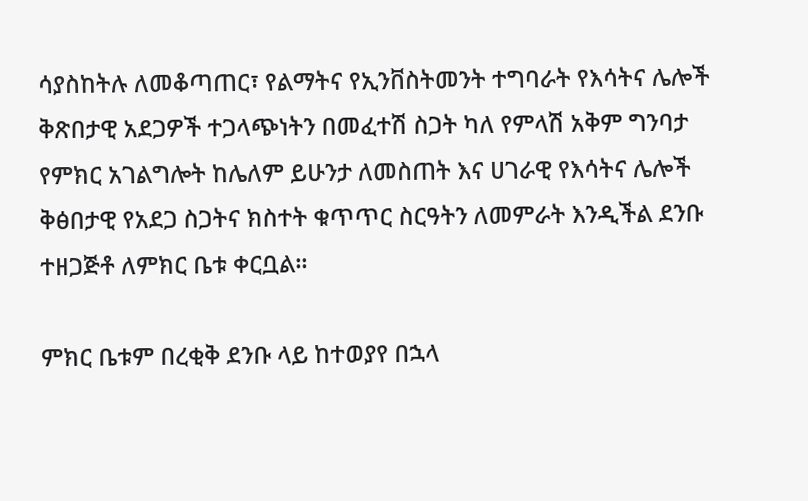ሳያስከትሉ ለመቆጣጠር፣ የልማትና የኢንቨስትመንት ተግባራት የእሳትና ሌሎች ቅጽበታዊ አደጋዎች ተጋላጭነትን በመፈተሽ ስጋት ካለ የምላሽ አቅም ግንባታ የምክር አገልግሎት ከሌለም ይሁንታ ለመስጠት እና ሀገራዊ የእሳትና ሌሎች ቅፅበታዊ የአደጋ ስጋትና ክስተት ቁጥጥር ስርዓትን ለመምራት እንዲችል ደንቡ ተዘጋጅቶ ለምክር ቤቱ ቀርቧል፡፡

ምክር ቤቱም በረቂቅ ደንቡ ላይ ከተወያየ በኋላ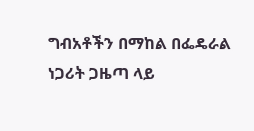ግብአቶችን በማከል በፌዴራል ነጋሪት ጋዜጣ ላይ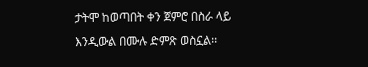ታትሞ ከወጣበት ቀን ጀምሮ በስራ ላይ እንዲውል በሙሉ ድምጽ ወስኗል፡፡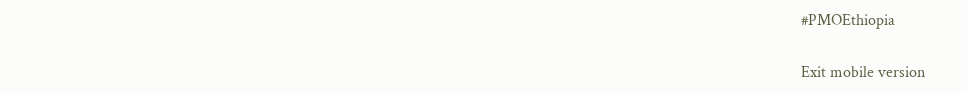#PMOEthiopia

Exit mobile version